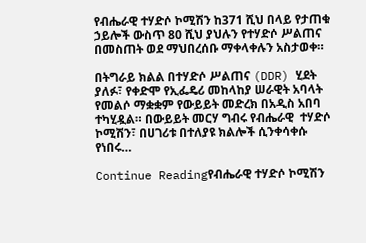የብሔራዊ ተሃድሶ ኮሚሽን ከ371 ሺህ በላይ የታጠቁ ኃይሎች ውስጥ 80 ሺህ ያህሉን የተሃድሶ ሥልጠና በመስጠት ወደ ማህበረሰቡ ማቀላቀሉን አስታወቀ።

በትግራይ ክልል በተሃድሶ ሥልጠና (DDR) ሂደት ያለፉ፣ የቀድሞ የኢፌዴሪ መከላከያ ሠራዊት አባላት የመልሶ ማቋቋም የውይይት መድረክ በአዲስ አበባ ተካሂዷል። በውይይት መርሃ ግብሩ የብሔራዊ  ተሃድሶ ኮሚሽን፣ በሀገሪቱ በተለያዩ ክልሎች ሲንቀሳቀሱ የነበሩ…

Continue Readingየብሔራዊ ተሃድሶ ኮሚሽን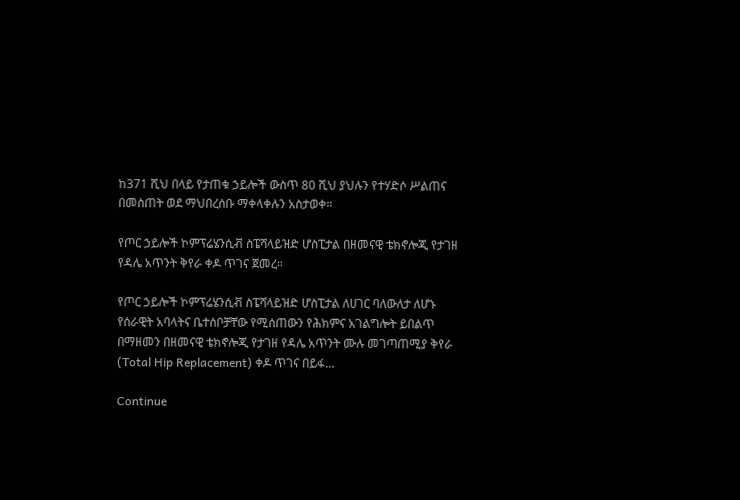ከ371 ሺህ በላይ የታጠቁ ኃይሎች ውስጥ 80 ሺህ ያህሉን የተሃድሶ ሥልጠና በመስጠት ወደ ማህበረሰቡ ማቀላቀሉን አስታወቀ።

የጦር ኃይሎች ኮምፕሬሄንሲቭ ስፔሻላይዝድ ሆስፒታል በዘመናዊ ቴክኖሎጂ የታገዘ የዳሌ አጥንት ቅየራ ቀዶ ጥገና ጀመረ።

የጦር ኃይሎች ኮምፕሬሄንሲቭ ስፔሻላይዝድ ሆስፒታል ለሀገር ባለውለታ ለሆኑ የሰራዊት አባላትና ቤተሰቦቻቸው የሚሰጠውን የሕክምና አገልግሎት ይበልጥ በማዘመን በዘመናዊ ቴክኖሎጂ የታገዘ የዳሌ አጥንት ሙሉ መገጣጠሚያ ቅየራ (Total Hip Replacement) ቀዶ ጥገና በይፋ…

Continue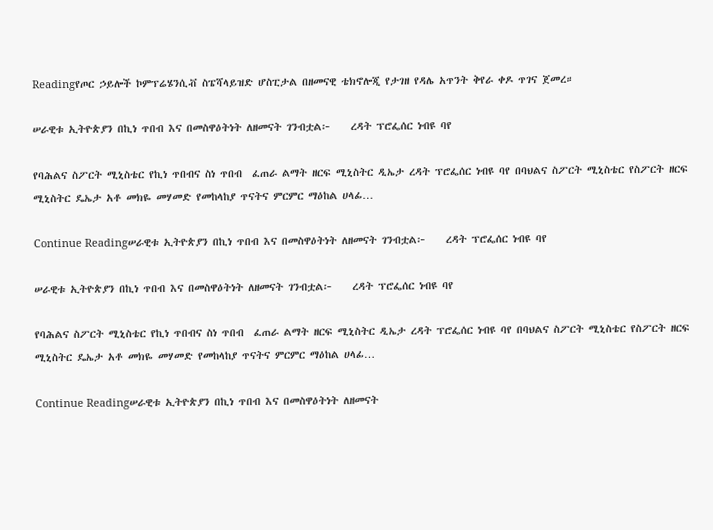Readingየጦር ኃይሎች ኮምፕሬሄንሲቭ ስፔሻላይዝድ ሆስፒታል በዘመናዊ ቴክኖሎጂ የታገዘ የዳሌ አጥንት ቅየራ ቀዶ ጥገና ጀመረ።

ሠራዊቱ ኢትዮጵያን በኪነ ጥበብ እና በመስዋዕትነት ለዘመናት ገንብቷል፦    ረዳት ፕሮፌሰር ነብዩ ባየ

የባሕልና ስፖርት ሚኒስቴር የኪነ ጥበብና ስነ ጥበብ  ፈጠራ ልማት ዘርፍ ሚኒስትር ዲኤታ ረዳት ፕሮፌሰር ነብዩ ባየ በባህልና ስፖርት ሚኒስቴር የስፖርት ዘርፍ ሚኒስትር ዴኤታ አቶ መክዬ መሃመድ የመከላከያ ጥናትና ምርምር ማዕከል ሀላፊ…

Continue Readingሠራዊቱ ኢትዮጵያን በኪነ ጥበብ እና በመስዋዕትነት ለዘመናት ገንብቷል፦    ረዳት ፕሮፌሰር ነብዩ ባየ

ሠራዊቱ ኢትዮጵያን በኪነ ጥበብ እና በመስዋዕትነት ለዘመናት ገንብቷል፦    ረዳት ፕሮፌሰር ነብዩ ባየ

የባሕልና ስፖርት ሚኒስቴር የኪነ ጥበብና ስነ ጥበብ  ፈጠራ ልማት ዘርፍ ሚኒስትር ዲኤታ ረዳት ፕሮፌሰር ነብዩ ባየ በባህልና ስፖርት ሚኒስቴር የስፖርት ዘርፍ ሚኒስትር ዴኤታ አቶ መክዬ መሃመድ የመከላከያ ጥናትና ምርምር ማዕከል ሀላፊ…

Continue Readingሠራዊቱ ኢትዮጵያን በኪነ ጥበብ እና በመስዋዕትነት ለዘመናት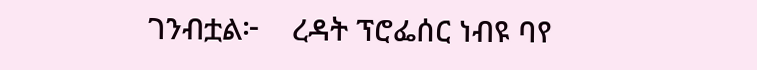ገንብቷል፦    ረዳት ፕሮፌሰር ነብዩ ባየ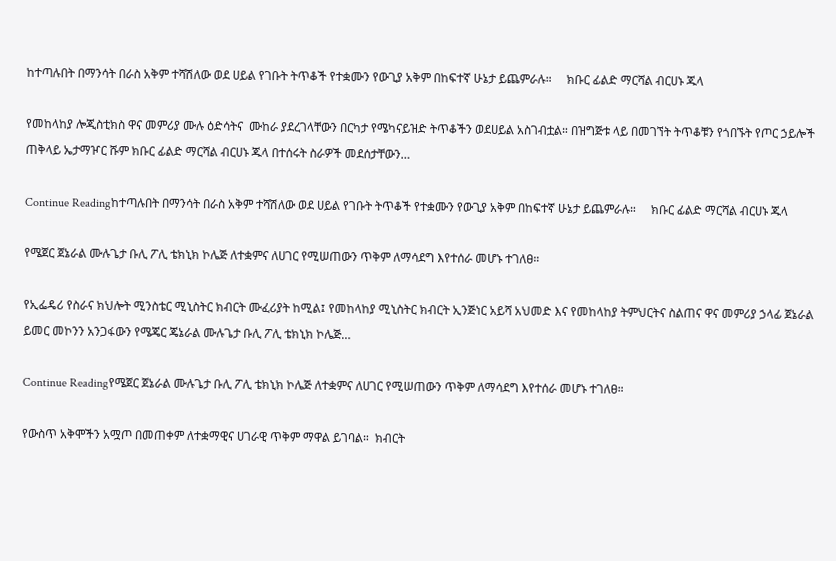ከተጣሉበት በማንሳት በራስ አቅም ተሻሽለው ወደ ሀይል የገቡት ትጥቆች የተቋሙን የውጊያ አቅም በከፍተኛ ሁኔታ ይጨምራሉ።     ክቡር ፊልድ ማርሻል ብርሀኑ ጁላ

የመከላከያ ሎጂስቲክስ ዋና መምሪያ ሙሉ ዕድሳትና  ሙከራ ያደረገላቸውን በርካታ የሜካናይዝድ ትጥቆችን ወደሀይል አስገብቷል። በዝግጅቱ ላይ በመገኘት ትጥቆቹን የጎበኙት የጦር ኃይሎች ጠቅላይ ኤታማዦር ሹም ክቡር ፊልድ ማርሻል ብርሀኑ ጁላ በተሰሩት ስራዎች መደሰታቸውን…

Continue Readingከተጣሉበት በማንሳት በራስ አቅም ተሻሽለው ወደ ሀይል የገቡት ትጥቆች የተቋሙን የውጊያ አቅም በከፍተኛ ሁኔታ ይጨምራሉ።     ክቡር ፊልድ ማርሻል ብርሀኑ ጁላ

የሜጀር ጀኔራል ሙሉጌታ ቡሊ ፖሊ ቴክኒክ ኮሌጅ ለተቋምና ለሀገር የሚሠጠውን ጥቅም ለማሳደግ እየተሰራ መሆኑ ተገለፀ።

የኢፌዴሪ የስራና ክህሎት ሚንስቴር ሚኒስትር ክብርት ሙፈሪያት ከሚል፤ የመከላከያ ሚኒስትር ክብርት ኢንጅነር አይሻ አህመድ እና የመከላከያ ትምህርትና ስልጠና ዋና መምሪያ ኃላፊ ጀኔራል ይመር መኮንን አንጋፋውን የሜጄር ጄኔራል ሙሉጌታ ቡሊ ፖሊ ቴክኒክ ኮሌጅ…

Continue Readingየሜጀር ጀኔራል ሙሉጌታ ቡሊ ፖሊ ቴክኒክ ኮሌጅ ለተቋምና ለሀገር የሚሠጠውን ጥቅም ለማሳደግ እየተሰራ መሆኑ ተገለፀ።

የውስጥ አቅሞችን አሟጦ በመጠቀም ለተቋማዊና ሀገራዊ ጥቅም ማዋል ይገባል።  ክብርት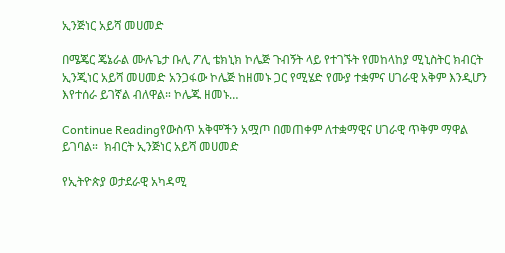ኢንጅነር አይሻ መሀመድ

በሜጄር ጄኔራል ሙሉጌታ ቡሊ ፖሊ ቴክኒክ ኮሌጅ ጉብኝት ላይ የተገኙት የመከላከያ ሚኒስትር ክብርት ኢንጂነር አይሻ መሀመድ አንጋፋው ኮሌጅ ከዘመኑ ጋር የሚሄድ የሙያ ተቋምና ሀገራዊ አቅም እንዲሆን እየተሰራ ይገኛል ብለዋል። ኮሌጁ ዘመኑ…

Continue Readingየውስጥ አቅሞችን አሟጦ በመጠቀም ለተቋማዊና ሀገራዊ ጥቅም ማዋል ይገባል።  ክብርት ኢንጅነር አይሻ መሀመድ

የኢትዮጵያ ወታደራዊ አካዳሚ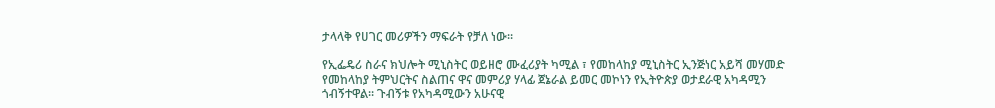ታላላቅ የሀገር መሪዎችን ማፍራት የቻለ ነው።

የኢፌዴሪ ስራና ክህሎት ሚኒስትር ወይዘሮ ሙፈሪያት ካሚል ፣ የመከላከያ ሚኒስትር ኢንጅነር አይሻ መሃመድ  የመከላከያ ትምህርትና ስልጠና ዋና መምሪያ ሃላፊ ጀኔራል ይመር መኮነን የኢትዮጵያ ወታደራዊ አካዳሚን ጎብኝተዋል። ጉብኝቱ የአካዳሚውን አሁናዊ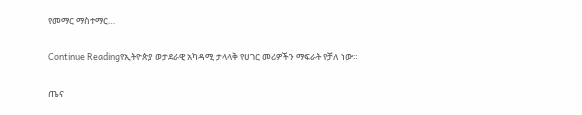የመማር ማስተማር…

Continue Readingየኢትዮጵያ ወታደራዊ አካዳሚ ታላላቅ የሀገር መሪዎችን ማፍራት የቻለ ነው።

ጤና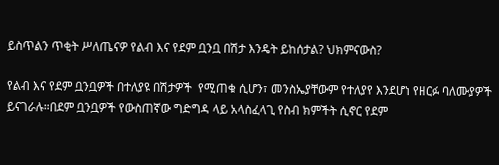ይስጥልን ጥቂት ሥለጤናዎ የልብ እና የደም ቧንቧ በሽታ እንዴት ይከሰታል? ህክምናውስ?

የልብ እና የደም ቧንቧዎች በተለያዩ በሽታዎች  የሚጠቁ ሲሆን፣ መንስኤያቸውም የተለያየ እንደሆነ የዘርፉ ባለሙያዎች ይናገራሉ።በደም ቧንቧዎች የውስጠኛው ግድግዳ ላይ አላስፈላጊ የስብ ክምችት ሲኖር የደም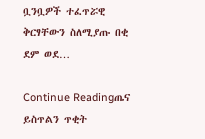ቧንቧዎች ተፈጥሯዊ ቅርፃቸውን ስለሚያጡ በቂ ደም ወደ…

Continue Readingጤና ይስጥልን ጥቂት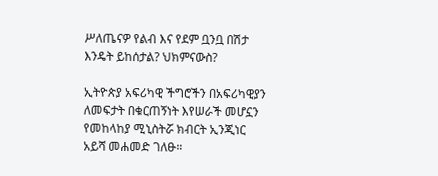ሥለጤናዎ የልብ እና የደም ቧንቧ በሽታ እንዴት ይከሰታል? ህክምናውስ?

ኢትዮጵያ አፍሪካዊ ችግሮችን በአፍሪካዊያን ለመፍታት በቁርጠኝነት እየሠራች መሆኗን የመከላከያ ሚኒስትሯ ክብርት ኢንጂነር አይሻ መሐመድ ገለፁ።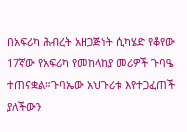በአፍሪካ ሕብረት አዘጋጅነት ሲካሄድ የቆየው 17ኛው የአፍሪካ የመከላከያ መሪዎች ጉባዔ ተጠናቋል።ጉባኤው አህጉሪቱ እየተጋፈጠች ያለችውን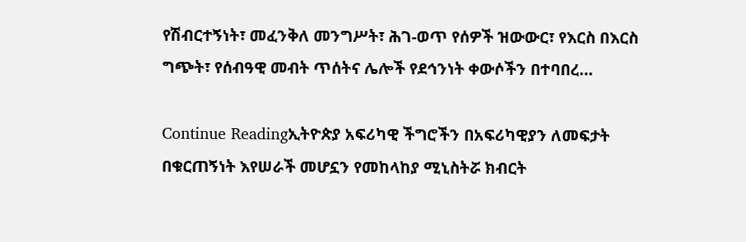የሽብርተኝነት፣ መፈንቅለ መንግሥት፣ ሕገ-ወጥ የሰዎች ዝውውር፣ የእርስ በእርስ ግጭት፣ የሰብዓዊ መብት ጥሰትና ሌሎች የደኅንነት ቀውሶችን በተባበረ…

Continue Readingኢትዮጵያ አፍሪካዊ ችግሮችን በአፍሪካዊያን ለመፍታት በቁርጠኝነት እየሠራች መሆኗን የመከላከያ ሚኒስትሯ ክብርት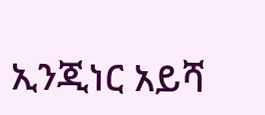ኢንጂነር አይሻ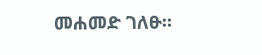መሐመድ ገለፁ።